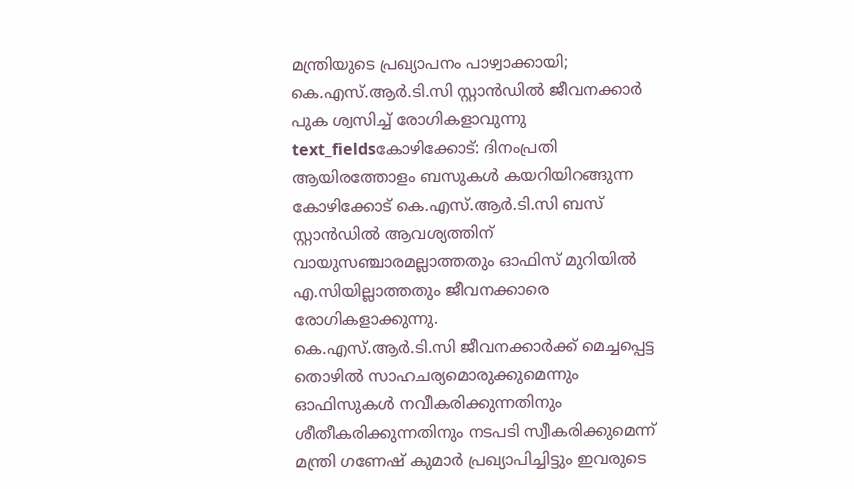മന്ത്രിയുടെ പ്രഖ്യാപനം പാഴ്വാക്കായി; കെ.എസ്.ആർ.ടി.സി സ്റ്റാൻഡിൽ ജീവനക്കാർ പുക ശ്വസിച്ച് രോഗികളാവുന്നു
text_fieldsകോഴിക്കോട്: ദിനംപ്രതി ആയിരത്തോളം ബസുകൾ കയറിയിറങ്ങുന്ന കോഴിക്കോട് കെ.എസ്.ആർ.ടി.സി ബസ് സ്റ്റാൻഡിൽ ആവശ്യത്തിന് വായുസഞ്ചാരമല്ലാത്തതും ഓഫിസ് മുറിയിൽ എ.സിയില്ലാത്തതും ജീവനക്കാരെ രോഗികളാക്കുന്നു.
കെ.എസ്.ആർ.ടി.സി ജീവനക്കാർക്ക് മെച്ചപ്പെട്ട തൊഴിൽ സാഹചര്യമൊരുക്കുമെന്നും ഓഫിസുകൾ നവീകരിക്കുന്നതിനും ശീതീകരിക്കുന്നതിനും നടപടി സ്വീകരിക്കുമെന്ന് മന്ത്രി ഗണേഷ് കുമാർ പ്രഖ്യാപിച്ചിട്ടും ഇവരുടെ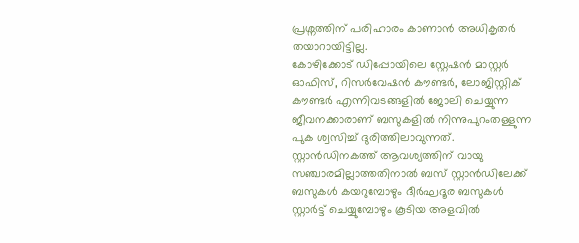പ്രശ്നത്തിന് പരിഹാരം കാണാൻ അധികൃതർ തയാറായിട്ടില്ല.
കോഴിക്കോട് ഡിപ്പോയിലെ സ്റ്റേഷൻ മാസ്റ്റർ ഓഫിസ്, റിസർവേഷൻ കൗണ്ടർ, ലോജിസ്റ്റിക് കൗണ്ടർ എന്നിവടങ്ങളിൽ ജോലി ചെയ്യുന്ന ജീവനക്കാരാണ് ബസുകളിൽ നിന്നുപുറംതള്ളുന്ന പുക ശ്വസിച്ച് ദുരിത്തിലാവുന്നത്. സ്റ്റാൻഡിനകത്ത് ആവശ്യത്തിന് വായു സഞ്ചാരമില്ലാത്തതിനാൽ ബസ് സ്റ്റാൻഡിലേക്ക് ബസുകൾ കയറുമ്പോഴും ദീർഘദൂര ബസുകൾ സ്റ്റാർട്ട് ചെയ്യുമ്പോഴും കൂടിയ അളവിൽ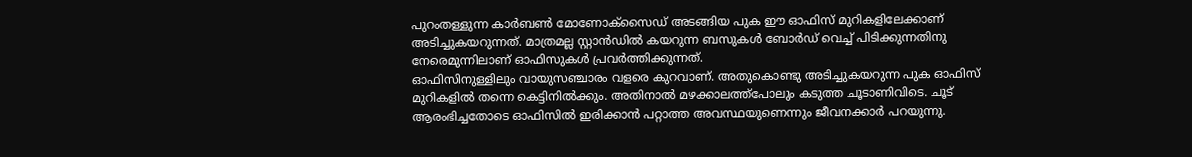പുറംതള്ളുന്ന കാർബൺ മോണോക്സൈഡ് അടങ്ങിയ പുക ഈ ഓഫിസ് മുറികളിലേക്കാണ് അടിച്ചുകയറുന്നത്. മാത്രമല്ല സ്റ്റാൻഡിൽ കയറുന്ന ബസുകൾ ബോർഡ് വെച്ച് പിടിക്കുന്നതിനു നേരെമുന്നിലാണ് ഓഫിസുകൾ പ്രവർത്തിക്കുന്നത്.
ഓഫിസിനുള്ളിലും വായുസഞ്ചാരം വളരെ കുറവാണ്. അതുകൊണ്ടു അടിച്ചുകയറുന്ന പുക ഓഫിസ് മുറികളിൽ തന്നെ കെട്ടിനിൽക്കും. അതിനാൽ മഴക്കാലത്ത്പോലും കടുത്ത ചൂടാണിവിടെ. ചൂട് ആരംഭിച്ചതോടെ ഓഫിസിൽ ഇരിക്കാൻ പറ്റാത്ത അവസ്ഥയുണെന്നും ജീവനക്കാർ പറയുന്നു.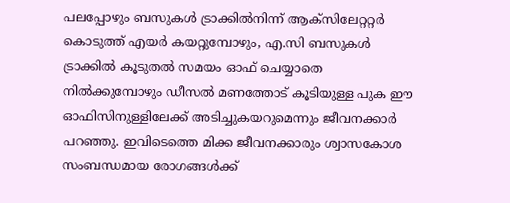പലപ്പോഴും ബസുകൾ ട്രാക്കിൽനിന്ന് ആക്സിലേറ്ററ്റർ കൊടുത്ത് എയർ കയറ്റുമ്പോഴും, എ.സി ബസുകൾ ട്രാക്കിൽ കൂടുതൽ സമയം ഓഫ് ചെയ്യാതെ നിൽക്കുമ്പോഴും ഡീസൽ മണത്തോട് കൂടിയുള്ള പുക ഈ ഓഫിസിനുള്ളിലേക്ക് അടിച്ചുകയറുമെന്നും ജീവനക്കാർ പറഞ്ഞു. ഇവിടെത്തെ മിക്ക ജീവനക്കാരും ശ്വാസകോശ സംബന്ധമായ രോഗങ്ങൾക്ക്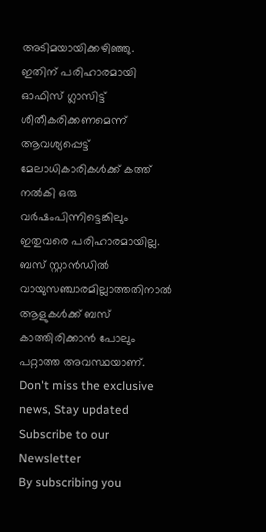അടിമയായിക്കഴിഞ്ഞു.
ഇതിന് പരിഹാരമായി ഓഫിസ് ഗ്ലാസിട്ട് ശീതീകരിക്കണമെന്ന് ആവശ്യപ്പെട്ട് മേലാധികാരികൾക്ക് കത്ത് നൽകി ഒരു വർഷംപിന്നിട്ടെങ്കിലും ഇതുവരെ പരിഹാരമായില്ല. ബസ് സ്റ്റാൻഡിൽ വായുസഞ്ചാരമില്ലാത്തതിനാൽ ആളുകൾക്ക് ബസ് കാത്തിരിക്കാൻ പോലും പറ്റാത്ത അവസ്ഥയാണ്.
Don't miss the exclusive news, Stay updated
Subscribe to our Newsletter
By subscribing you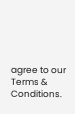agree to our Terms & Conditions.